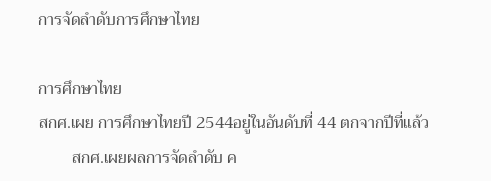การจัดลำดับการศึกษาไทย

การศึกษาไทย
สกศ.เผย การศึกษาไทยปี 2544อยู่ในอันดับที่ 44 ตกจากปีที่แล้ว
        สกศ.เผยผลการจัดลำดับ ค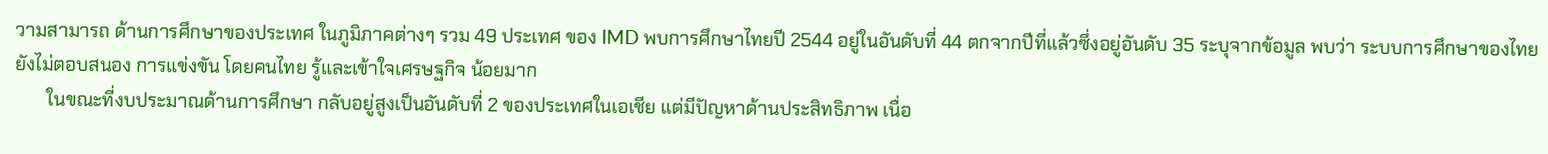วามสามารถ ด้านการศึกษาของประเทศ ในภูมิภาคต่างๆ รวม 49 ประเทศ ของ IMD พบการศึกษาไทยปี 2544 อยู่ในอันดับที่ 44 ตกจากปีที่แล้วซึ่งอยู่อันดับ 35 ระบุจากข้อมูล พบว่า ระบบการศึกษาของไทย ยังไม่ตอบสนอง การแข่งขัน โดยคนไทย รู้และเข้าใจเศรษฐกิจ น้อยมาก
       ในขณะที่งบประมาณด้านการศึกษา กลับอยู่สูงเป็นอันดับที่ 2 ของประเทศในเอเชีย แต่มีปัญหาด้านประสิทธิภาพ เนื่อ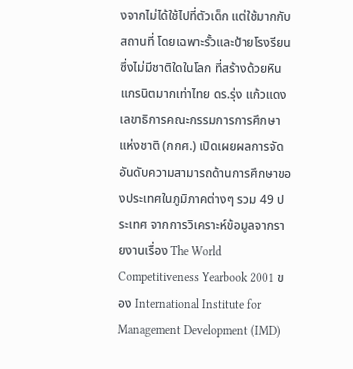งจากไม่ได้ใช้ไปที่ตัวเด็ก แต่ใช้มากกับสถานที่ โดยเฉพาะรั้วและป้ายโรงรียน ซึ่งไม่มีชาติใดในโลก ที่สร้างด้วยหินแกรนิตมากเท่าไทย ดร.รุ่ง แก้วแดง เลขาธิการคณะกรรมการการศึกษาแห่งชาติ (กกศ.) เปิดเผยผลการจัดอันดับความสามารถด้านการศึกษาของประเทศในภูมิภาคต่างๆ รวม 49 ประเทศ จากการวิเคราะห์ข้อมูลจากรายงานเรื่อง The World Competitiveness Yearbook 2001 ของ International Institute for Management Development (IMD)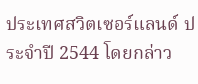ประเทศสวิตเซอร์แลนด์ ประจำปี 2544 โดยกล่าว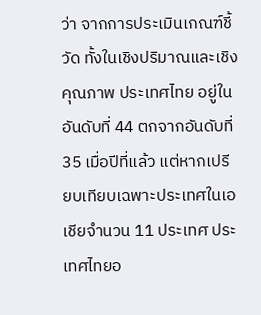ว่า จากการประเมินเกณฑ์ชี้วัด ทั้งในเชิงปริมาณและเชิงคุณภาพ ประเทศไทย อยู่ในอันดับที่ 44 ตกจากอันดับที่ 35 เมื่อปีที่แล้ว แต่หากเปรียบเทียบเฉพาะประเทศในเอเชียจำนวน 11 ประเทศ ประเทศไทยอ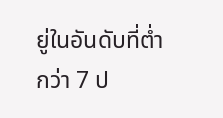ยู่ในอันดับที่ต่ำกว่า 7 ป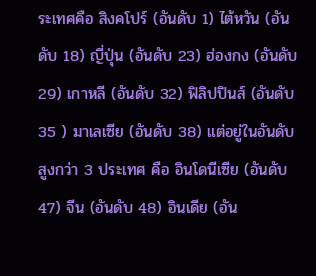ระเทศคือ สิงคโปร์ (อันดับ 1) ไต้หวัน (อันดับ 18) ญี่ปุ่น (อันดับ 23) ฮ่องกง (อันดับ 29) เกาหลี (อันดับ 32) ฟิลิปปินส์ (อันดับ 35 ) มาเลเซีย (อันดับ 38) แต่อยู่ในอันดับสูงกว่า 3 ประเทศ คือ อินโดนีเซีย (อันดับ 47) จีน (อันดับ 48) อินเดีย (อัน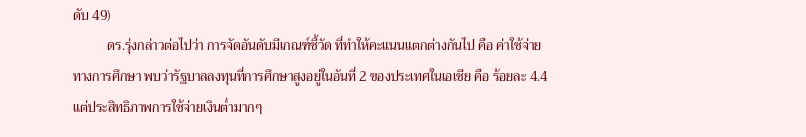ดับ 49)
          ดร.รุ่งกล่าวต่อไปว่า การจัดอันดับมีเกณฑ์ชี้วัด ที่ทำให้คะแนนแตกต่างกันไป คือ ค่าใช้จ่ายทางการศึกษา พบว่ารัฐบาลลงทุนที่การศึกษาสูงอยู่ในอันที่ 2 ของประเทศในเอเชีย คือ ร้อยละ 4.4 แต่ประสิทธิภาพการใช้จ่ายเงินต่ำมากๆ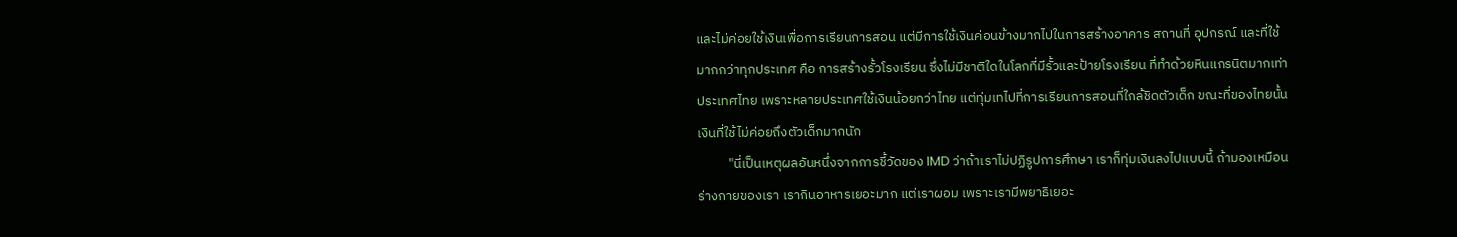และไม่ค่อยใช้เงินเพื่อการเรียนการสอน แต่มีการใช้เงินค่อนข้างมากไปในการสร้างอาคาร สถานที่ อุปกรณ์ และที่ใช้มากกว่าทุกประเทศ คือ การสร้างรั้วโรงเรียน ซึ่งไม่มีชาติใดในโลกที่มีรั้วและป้ายโรงเรียน ที่ทำด้วยหินแกรนิตมากเท่าประเทศไทย เพราะหลายประเทศใช้เงินน้อยกว่าไทย แต่ทุ่มเทไปที่การเรียนการสอนที่ใกล้ชิดตัวเด็ก ขณะที่ของไทยนั้นเงินที่ใช้ไม่ค่อยถึงตัวเด็กมากนัก
          "นี่เป็นเหตุผลอันหนึ่งจากการชี้วัดของ IMD ว่าถ้าเราไม่ปฏิรูปการศึกษา เราก็ทุ่มเงินลงไปแบบนี้ ถ้ามองเหมือนร่างกายของเรา เรากินอาหารเยอะมาก แต่เราผอม เพราะเรามีพยาธิเยอะ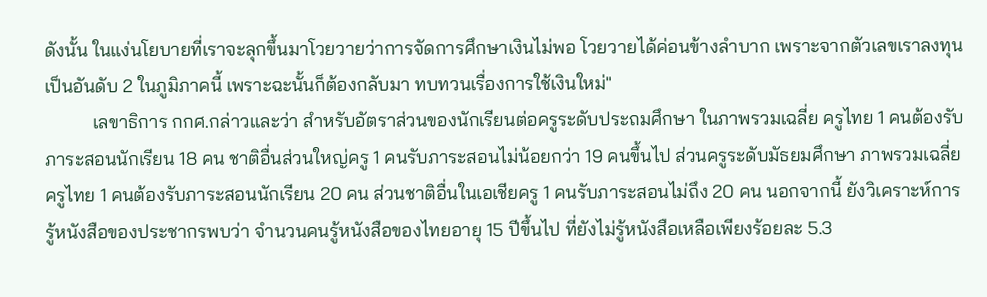ดังนั้น ในแง่นโยบายที่เราจะลุกขึ้นมาโวยวายว่าการจัดการศึกษาเงินไม่พอ โวยวายได้ค่อนข้างลำบาก เพราะจากตัวเลขเราลงทุนเป็นอันดับ 2 ในภูมิภาคนี้ เพราะฉะนั้นก็ต้องกลับมา ทบทวนเรื่องการใช้เงินใหม่"
          เลขาธิการ กกศ.กล่าวและว่า สำหรับอัตราส่วนของนักเรียนต่อครูระดับประถมศึกษา ในภาพรวมเฉลี่ย ครูไทย 1 คนต้องรับภาระสอนนักเรียน 18 คน ชาติอื่นส่วนใหญ่ครู 1 คนรับภาระสอนไม่น้อยกว่า 19 คนขึ้นไป ส่วนครูระดับมัธยมศึกษา ภาพรวมเฉลี่ยครูไทย 1 คนต้องรับภาระสอนนักเรียน 20 คน ส่วนชาติอื่นในเอเชียครู 1 คนรับภาระสอนไม่ถึง 20 คน นอกจากนี้ ยังวิเคราะห์การรู้หนังสือของประชากรพบว่า จำนวนคนรู้หนังสือของไทยอายุ 15 ปีขึ้นไป ที่ยังไม่รู้หนังสือเหลือเพียงร้อยละ 5.3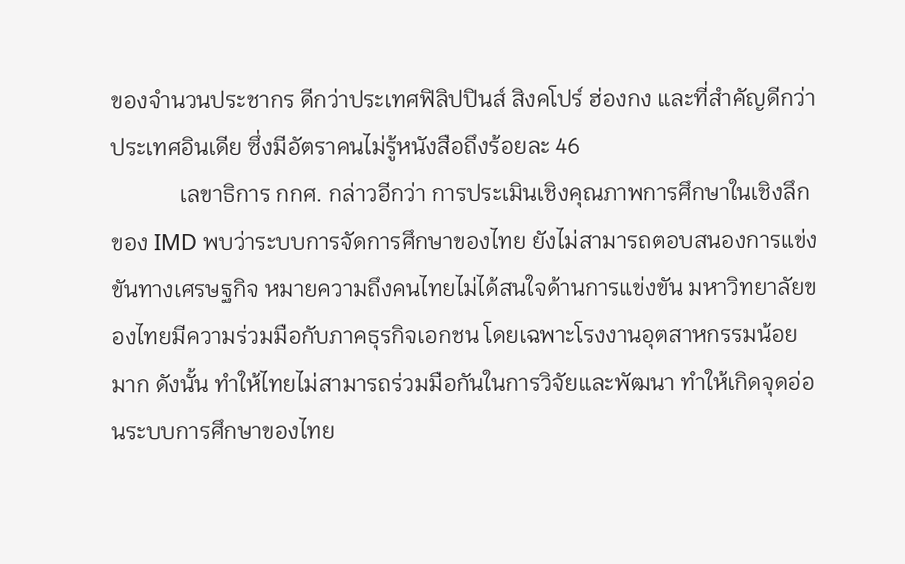ของจำนวนประชากร ดีกว่าประเทศฟิลิปปินส์ สิงคโปร์ ฮ่องกง และที่สำคัญดีกว่าประเทศอินเดีย ซึ่งมีอัตราคนไม่รู้หนังสือถึงร้อยละ 46
            เลขาธิการ กกศ. กล่าวอีกว่า การประเมินเชิงคุณภาพการศึกษาในเชิงลึกของ IMD พบว่าระบบการจัดการศึกษาของไทย ยังไม่สามารถตอบสนองการแข่งขันทางเศรษฐกิจ หมายความถึงคนไทยไม่ได้สนใจด้านการแข่งขัน มหาวิทยาลัยของไทยมีความร่วมมือกับภาคธุรกิจเอกชน โดยเฉพาะโรงงานอุตสาหกรรมน้อยมาก ดังนั้น ทำให้ไทยไม่สามารถร่วมมือกันในการวิจัยและพัฒนา ทำให้เกิดจุดอ่อนระบบการศึกษาของไทย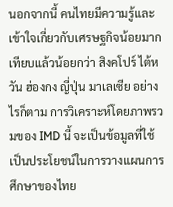นอกจากนี้ คนไทยมีความรู้และเข้าใจเกี่ยวกับเศรษฐกิจน้อยมาก เทียบแล้วน้อยกว่า สิงคโปร์ ไต้หวัน ฮ่องกง ญี่ปุ่น มาเลเซีย อย่างไรก็ตาม การวิเคราะห์โดยภาพรวมของ IMD นี้ จะเป็นข้อมูลที่ใช้เป็นประโยชน์ในการวางแผนการ ศึกษาของไทย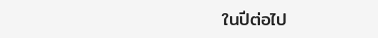ในปีต่อไป